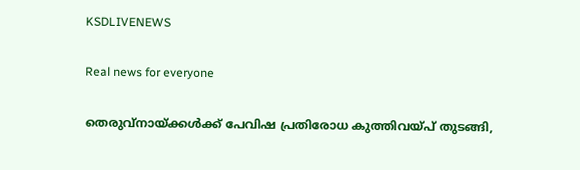KSDLIVENEWS

Real news for everyone

തെരുവ്നായ്ക്കള്‍ക്ക് പേവിഷ പ്രതിരോധ കുത്തിവയ്പ് തുടങ്ങി,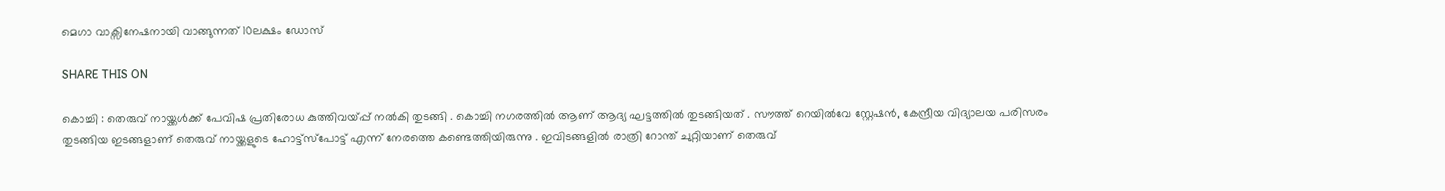മെഗാ വാക്സിനേഷനായി വാങ്ങുന്നത് 10ലക്ഷം ഡോസ്

SHARE THIS ON

കൊച്ചി : തെരുവ് നായ്ക്കള്‍ക്ക് പേവിഷ പ്രതിരോധ കുത്തിവയ്പ്പ് നല്‍കി തുടങ്ങി . കൊച്ചി നഗരത്തില്‍ ആണ് ആദ്യ ഘട്ടത്തില്‍ തുടങ്ങിയത് . സൗത്ത് റെയില്‍വേ സ്റ്റേഷന്‍, കേന്ദ്രീയ വിദ്യാലയ പരിസരം തുടങ്ങിയ ഇടങ്ങളാണ് തെരുവ് നായ്ക്കളുടെ ഹോട്ട്സ്പോട്ട് എന്ന് നേരത്തെ കണ്ടെത്തിയിരുന്നു . ഇവിടങ്ങളില്‍ രാത്രി റോന്ത് ചുറ്റിയാണ് തെരുവ്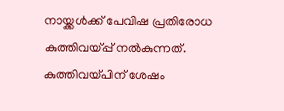നായ്ക്കള്‍ക്ക് പേവിഷ പ്രതിരോധ കുത്തിവയ്പ്പ് നല്‍കുന്നത്. കുത്തിവയ്പിന് ശേഷം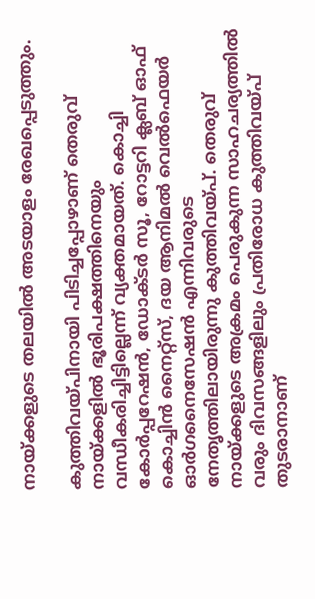നായ്ക്കളുടെ തലയില്‍ അടയാളം രേഖപ്പെടുത്തും.

കുത്തിവയ്പിനായി പിടിച്ചപ്പോഴാണ് തെരുവ് നായ്ക്കളില്‍ ഭൂരിപക്ഷത്തിനെയും വന്ധീകരിച്ചിട്ടില്ലെന്ന് വ്യക്തമായത്. കൊച്ചി കോര്‍പ്പറേഷന്‍, ഡോക്ടര്‍ സൂ, റോട്ടറി ക്ലബ് ഓഫ് കൊച്ചിന്‍ നൈറ്റ്സ്, ദയ ആനിമല്‍ വെല്‍ഫെയര്‍ ഓര്‍ഗനൈസേഷന്‍ എന്നിവരുടെ നേതൃത്തിലായിരുന്നു കുത്തിവയ്പ്. തെരുവ് നായ്ക്കളുടെ അക്രമം പെരുകുന്ന സാഹചര്യത്തില്‍ വരും ദിവസങ്ങളിലും പ്രതിരോധ കുത്തിവയ്പ് തുടരാനാണ്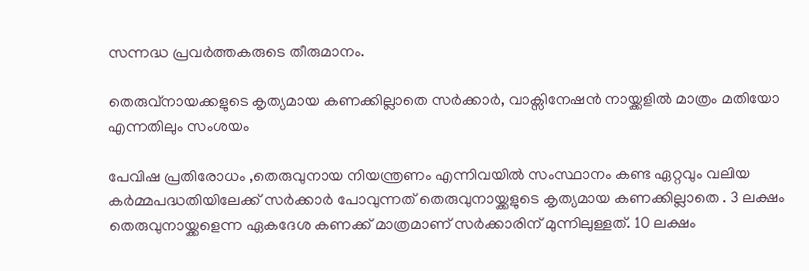സന്നദ്ധ പ്രവര്‍ത്തകരുടെ തീരുമാനം.

തെരുവ്നായക്കളുടെ കൃത്യമായ കണക്കില്ലാതെ സര്‍ക്കാര്‍, വാക്സിനേഷന്‍ നായ്ക്കളില്‍ മാത്രം മതിയോ എന്നതിലും സംശയം

പേവിഷ പ്രതിരോധം ,തെരുവുനായ നിയന്ത്രണം എന്നിവയില്‍ സംസ്ഥാനം കണ്ട ഏറ്റവും വലിയ കര്‍മ്മപദ്ധതിയിലേക്ക് സര്‍ക്കാര്‍ പോവുന്നത് തെരുവുനായ്ക്കളുടെ കൃത്യമായ കണക്കില്ലാതെ . 3 ലക്ഷം തെരുവുനായ്ക്കളെന്ന ഏകദേശ കണക്ക് മാത്രമാണ് സര്‍ക്കാരിന് മുന്നിലുള്ളത്. 10 ലക്ഷം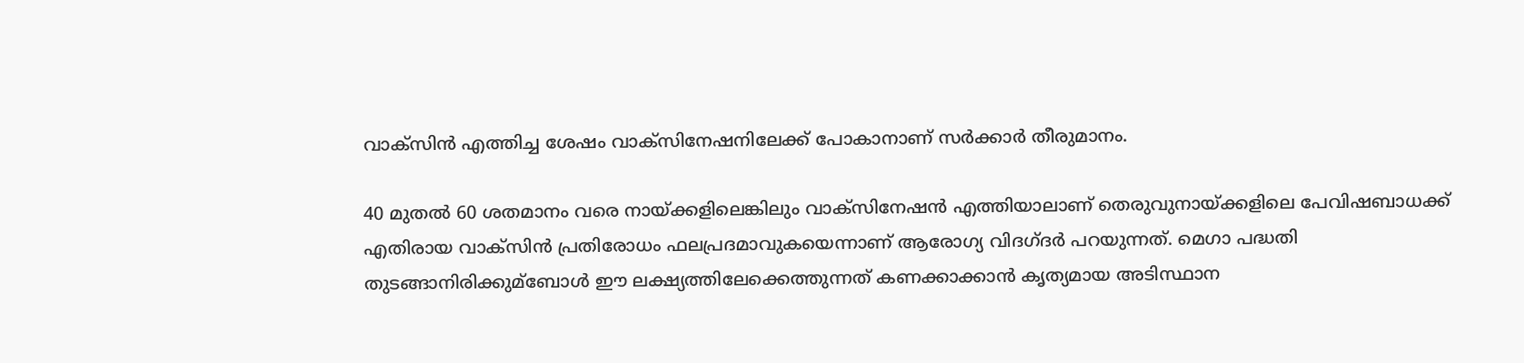വാക്സിന്‍ എത്തിച്ച ശേഷം വാക്സിനേഷനിലേക്ക് പോകാനാണ് സര്‍ക്കാര്‍ തീരുമാനം.

40 മുതല്‍ 60 ശതമാനം വരെ നായ്ക്കളിലെങ്കിലും വാക്സിനേഷന്‍ എത്തിയാലാണ് തെരുവുനായ്ക്കളിലെ പേവിഷബാധക്ക് എതിരായ വാക്സിന്‍ പ്രതിരോധം ഫലപ്രദമാവുകയെന്നാണ് ആരോഗ്യ വിദഗ്ദര്‍ പറയുന്നത്. മെഗാ പദ്ധതി തുടങ്ങാനിരിക്കുമ്ബോള്‍ ഈ ലക്ഷ്യത്തിലേക്കെത്തുന്നത് കണക്കാക്കാന്‍ കൃത്യമായ അടിസ്ഥാന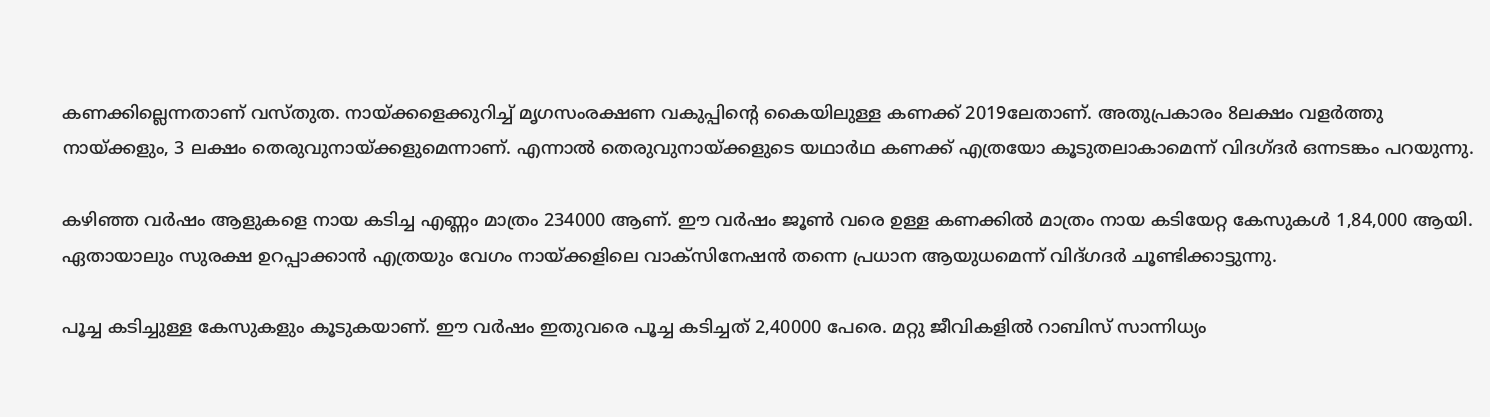കണക്കില്ലെന്നതാണ് വസ്തുത. നായ്ക്കളെക്കുറിച്ച്‌ മൃഗസംരക്ഷണ വകുപ്പിന്റെ കൈയിലുള്ള കണക്ക് 2019ലേതാണ്. അതുപ്രകാരം 8ലക്ഷം വളര്‍ത്തു നായ്ക്കളും, 3 ലക്ഷം തെരുവുനായ്ക്കളുമെന്നാണ്. എന്നാല്‍ തെരുവുനായ്ക്കളുടെ യഥാര്‍ഥ കണക്ക് എത്രയോ കൂടുതലാകാമെന്ന് വിദഗ്ദര്‍ ഒന്നടങ്കം പറയുന്നു.

കഴിഞ്ഞ വര്‍ഷം ആളുകളെ നായ കടിച്ച എണ്ണം മാത്രം 234000 ആണ്. ഈ വര്‍ഷം ജൂണ്‍ വരെ ഉള്ള കണക്കില്‍ മാത്രം നായ കടിയേറ്റ കേസുകള്‍ 1,84,000 ആയി. ഏതായാലും സുരക്ഷ ഉറപ്പാക്കാന്‍ എത്രയും വേഗം നായ്ക്കളിലെ വാക്സിനേഷന്‍ തന്നെ പ്രധാന ആയുധമെന്ന് വിദ്ഗദര്‍ ചൂണ്ടിക്കാട്ടുന്നു.

പൂച്ച കടിച്ചുള്ള കേസുകളും കൂടുകയാണ്. ഈ വര്‍ഷം ഇതുവരെ പൂച്ച കടിച്ചത് 2,40000 പേരെ. മറ്റു ജീവികളില്‍ റാബിസ് സാന്നിധ്യം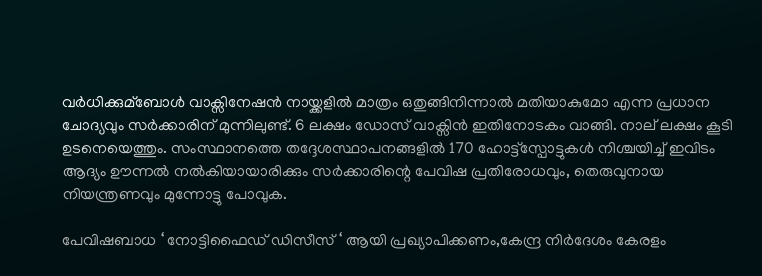വര്‍ധിക്കുമ്ബോള്‍ വാക്സിനേഷന്‍ നായ്ക്കളില്‍ മാത്രം ഒതുങ്ങിനിന്നാല്‍ മതിയാകുമോ എന്ന പ്രധാന ചോദ്യവും സര്‍ക്കാരിന് മുന്നിലുണ്ട്. 6 ലക്ഷം ഡോസ് വാക്സിന്‍ ഇതിനോടകം വാങ്ങി. നാല് ലക്ഷം കൂടി ഉടനെയെത്തും. സംസ്ഥാനത്തെ തദ്ദേശസ്ഥാപനങ്ങളില്‍ 170 ഹോട്ട്സ്പോട്ടുകള്‍ നിശ്ചയിച്ച്‌ ഇവിടം ആദ്യം ഊന്നല്‍ നല്‍കിയായാരിക്കും സര്‍ക്കാരിന്റെ പേവിഷ പ്രതിരോധവും, തെരുവുനായ നിയന്ത്രണവും മുന്നോട്ടു പോവുക.

പേവിഷബാധ ‘ നോട്ടിഫൈഡ് ഡിസീസ് ‘ ആയി പ്രഖ്യാപിക്കണം,കേന്ദ്ര നിര്‍ദേശം കേരളം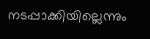നടപ്പാക്കിയില്ലെന്നും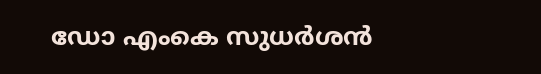ഡോ എംകെ സുധര്‍ശന്‍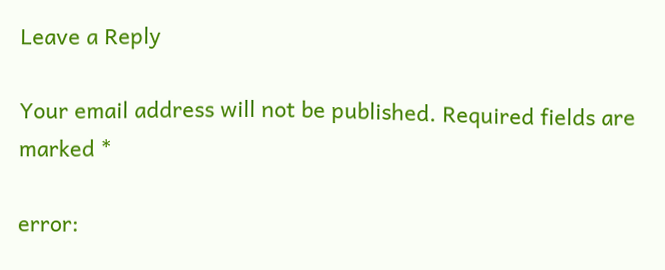Leave a Reply

Your email address will not be published. Required fields are marked *

error: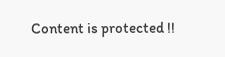Content is protected !!